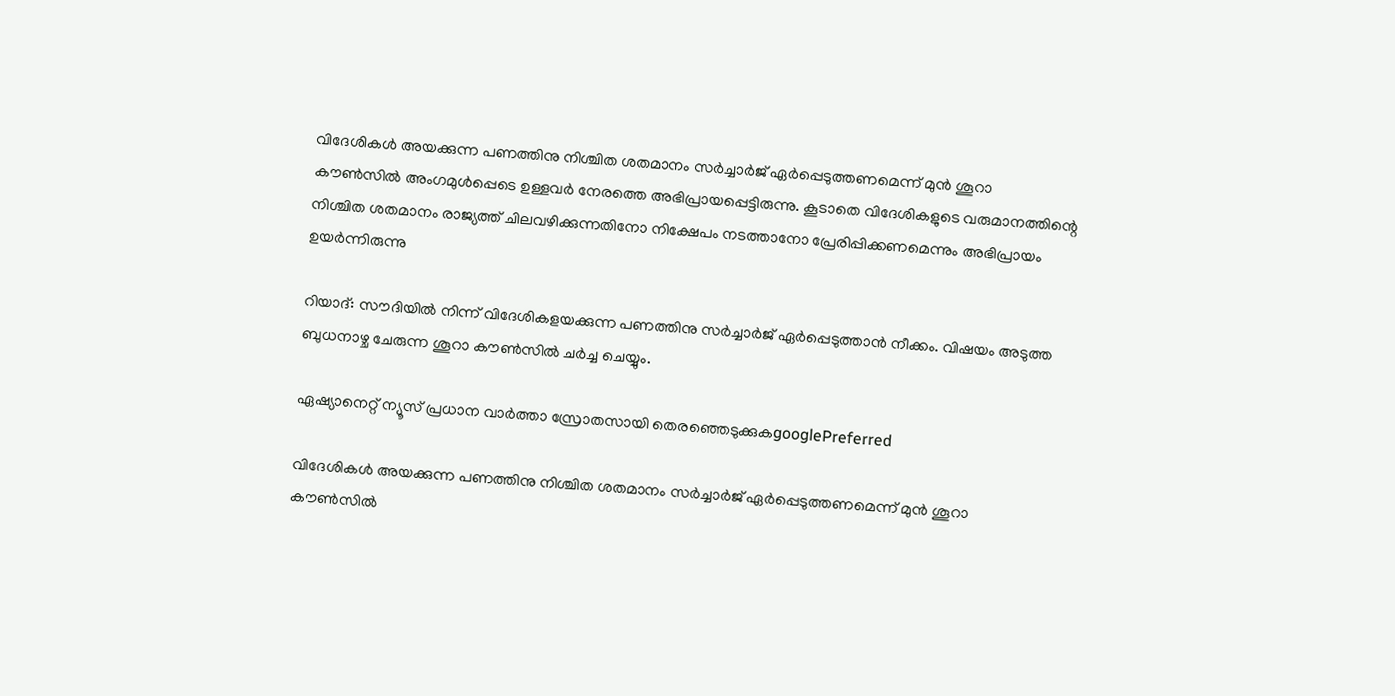വിദേശികള്‍ അയക്കുന്ന പണത്തിനു നിശ്ചിത ശതമാനം സര്‍ച്ചാർജ് ഏര്‍പ്പെടുത്തണമെന്ന് മുന്‍ ശൂറാ കൗണ്‍സില്‍ അംഗമുൾപ്പെടെ ഉള്ളവർ നേരത്തെ അഭിപ്രായപ്പെട്ടിരുന്നു. കൂടാതെ വിദേശികളുടെ വരുമാനത്തിന്റെ നിശ്ചിത ശതമാനം രാജ്യത്ത് ചിലവഴിക്കുന്നതിനോ നിക്ഷേപം നടത്താനോ പ്രേരിപ്പിക്കണമെന്നും അഭിപ്രായം ഉയർന്നിരുന്നു

റിയാദ്: സൗദിയിൽ നിന്ന് വിദേശികളയക്കുന്ന പണത്തിനു സര്‍ച്ചാര്‍ജ് ഏര്‍പ്പെടുത്താന്‍ നീക്കം. വിഷയം അടുത്ത ബുധനാഴ്ച ചേരുന്ന ശൂറാ കൗൺസിൽ ചർച്ച ചെയ്യും.

ഏഷ്യാനെറ്റ് ന്യൂസ് പ്രധാന വാർത്താ സ്രോതസായി തെരഞ്ഞെടുക്കുകgooglePreferred

വിദേശികള്‍ അയക്കുന്ന പണത്തിനു നിശ്ചിത ശതമാനം സര്‍ച്ചാർജ് ഏര്‍പ്പെടുത്തണമെന്ന് മുന്‍ ശൂറാ കൗണ്‍സില്‍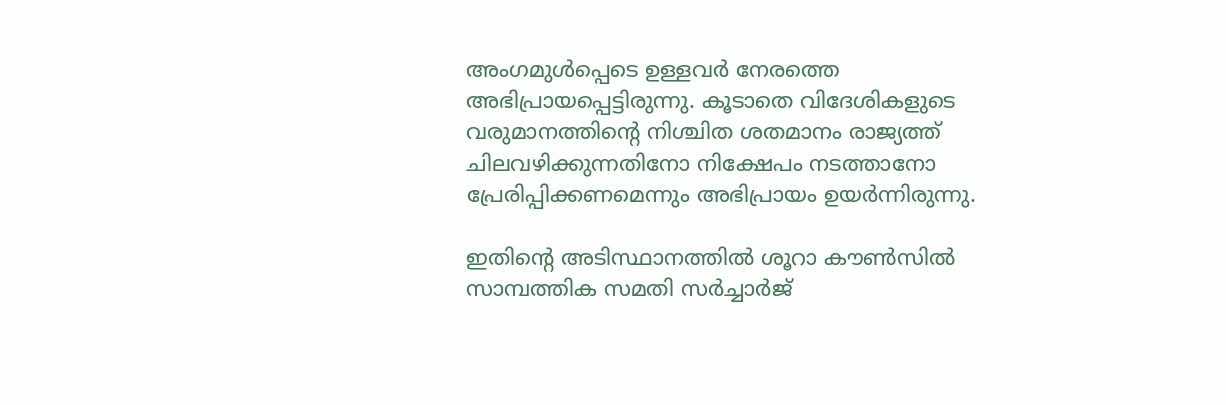അംഗമുൾപ്പെടെ ഉള്ളവർ നേരത്തെ അഭിപ്രായപ്പെട്ടിരുന്നു. കൂടാതെ വിദേശികളുടെ വരുമാനത്തിന്റെ നിശ്ചിത ശതമാനം രാജ്യത്ത് ചിലവഴിക്കുന്നതിനോ നിക്ഷേപം നടത്താനോ പ്രേരിപ്പിക്കണമെന്നും അഭിപ്രായം ഉയർന്നിരുന്നു.

ഇതിന്റെ അടിസ്ഥാനത്തിൽ ശൂറാ കൗണ്‍സില്‍ സാമ്പത്തിക സമതി സര്‍ച്ചാർജ്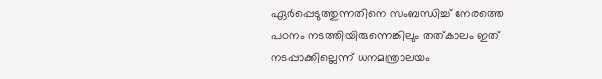ഏര്‍പ്പെടുത്തുന്നതിനെ സംബന്ധിച്ച് നേരത്തെ പഠനം നടത്തിയിരുന്നെങ്കിലും തത്കാലം ഇത് നടപ്പാക്കില്ലെന്ന് ധനമന്ത്രാലയം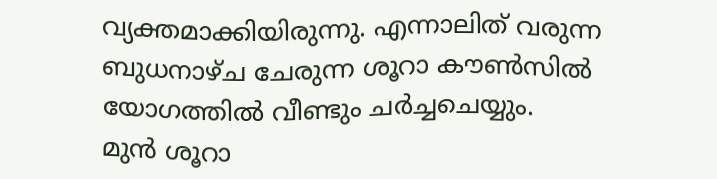വ്യക്തമാക്കിയിരുന്നു. എന്നാലിത് വരുന്ന ബുധനാഴ്ച ചേരുന്ന ശൂറാ കൗണ്‍സില്‍ യോഗത്തിൽ വീണ്ടും ചർച്ചചെയ്യും.
മുന്‍ ശൂറാ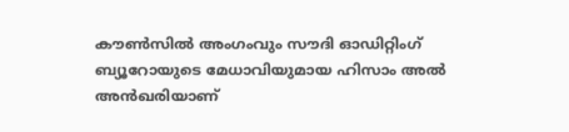കൗണ്‍സില്‍ അംഗംവും സൗദി ഓഡിറ്റിംഗ് ബ്യൂറോയുടെ മേധാവിയുമായ ഹിസാം അല്‍ അന്‍ഖരിയാണ്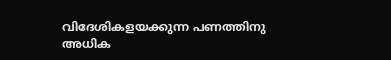വിദേശികളയക്കുന്ന പണത്തിനു അധിക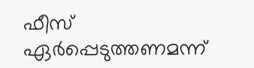ഫീസ് ഏര്‍പ്പെടുത്തണമന്ന്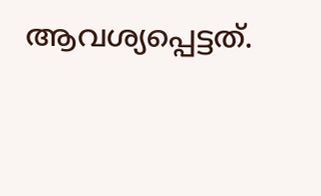ആവശ്യപ്പെട്ടത്.